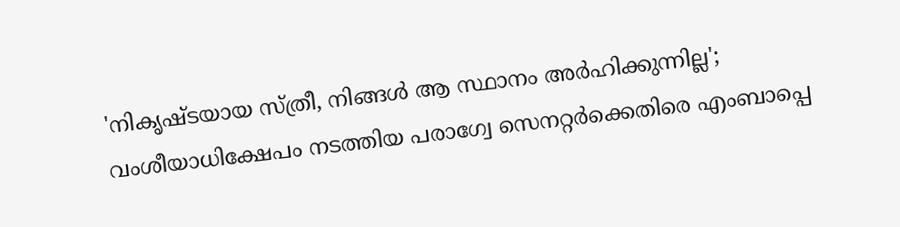'നികൃഷ്ടയായ സ്ത്രീ, നിങ്ങള്‍ ആ സ്ഥാനം അര്‍ഹിക്കുന്നില്ല'; വംശീയാധിക്ഷേപം നടത്തിയ പരാഗ്വേ സെനറ്റര്‍ക്കെതിരെ എംബാപ്പെ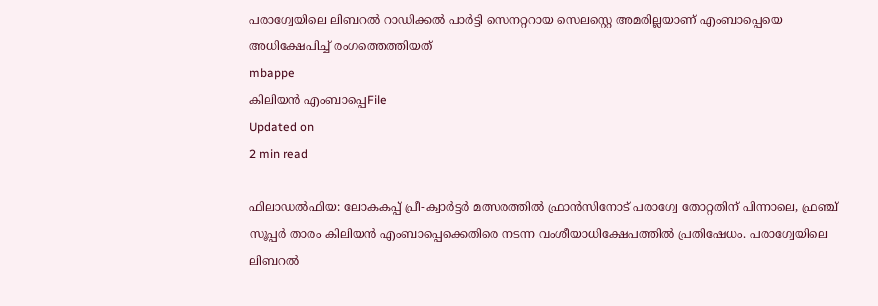പരാഗ്വേയിലെ ലിബറല്‍ റാഡിക്കല്‍ പാര്‍ട്ടി സെനറ്ററായ സെലസ്റ്റെ അമരില്ലയാണ് എംബാപ്പെയെ അധിക്ഷേപിച്ച് രംഗത്തെത്തിയത്
mbappe
കിലിയന്‍ എംബാപ്പെFile
Updated on
2 min read

ഫിലാഡല്‍ഫിയ: ലോകകപ്പ് പ്രീ-ക്വാര്‍ട്ടര്‍ മത്സരത്തില്‍ ഫ്രാന്‍സിനോട് പരാഗ്വേ തോറ്റതിന് പിന്നാലെ, ഫ്രഞ്ച് സൂപ്പര്‍ താരം കിലിയന്‍ എംബാപ്പെക്കെതിരെ നടന്ന വംശീയാധിക്ഷേപത്തില്‍ പ്രതിഷേധം. പരാഗ്വേയിലെ ലിബറല്‍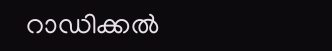റാഡിക്കല്‍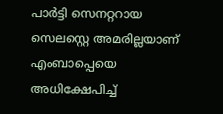പാര്‍ട്ടി സെനറ്ററായ സെലസ്റ്റെ അമരില്ലയാണ് എംബാപ്പെയെ അധിക്ഷേപിച്ച്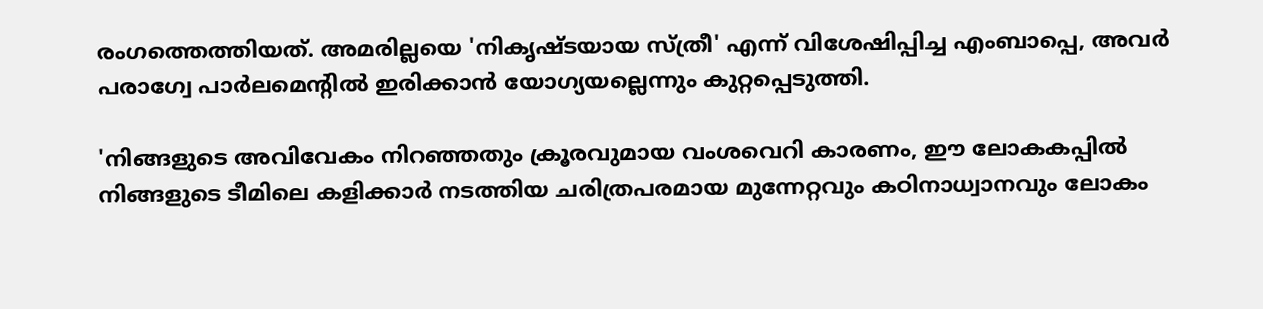രംഗത്തെത്തിയത്. അമരില്ലയെ 'നികൃഷ്ടയായ സ്ത്രീ' എന്ന് വിശേഷിപ്പിച്ച എംബാപ്പെ, അവര്‍ പരാഗ്വേ പാര്‍ലമെന്റില്‍ ഇരിക്കാന്‍ യോഗ്യയല്ലെന്നും കുറ്റപ്പെടുത്തി.

'നിങ്ങളുടെ അവിവേകം നിറഞ്ഞതും ക്രൂരവുമായ വംശവെറി കാരണം, ഈ ലോകകപ്പില്‍ നിങ്ങളുടെ ടീമിലെ കളിക്കാര്‍ നടത്തിയ ചരിത്രപരമായ മുന്നേറ്റവും കഠിനാധ്വാനവും ലോകം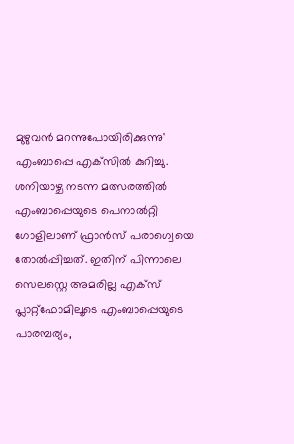മുഴുവന്‍ മറന്നുപോയിരിക്കുന്നു' എംബാപ്പെ എക്‌സില്‍ കുറിച്ചു. ശനിയാഴ്ച നടന്ന മത്സരത്തില്‍ എംബാപ്പെയുടെ പെനാല്‍റ്റി ഗോളിലാണ് ഫ്രാന്‍സ് പരാഗ്വെയെ തോല്‍പ്പിച്ചത്. ഇതിന് പിന്നാലെ സെലസ്റ്റെ അമരില്ല എക്‌സ് പ്ലാറ്റ്ഫോമിലൂടെ എംബാപ്പെയുടെ പാരമ്പര്യം,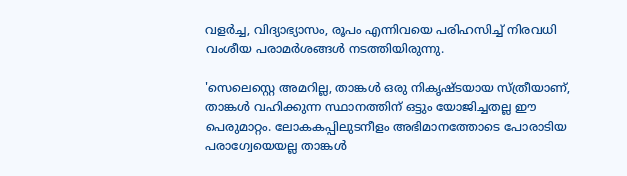വളര്‍ച്ച, വിദ്യാഭ്യാസം, രൂപം എന്നിവയെ പരിഹസിച്ച് നിരവധി വംശീയ പരാമര്‍ശങ്ങള്‍ നടത്തിയിരുന്നു.

'സെലെസ്റ്റെ അമറില്ല, താങ്കള്‍ ഒരു നികൃഷ്ടയായ സ്ത്രീയാണ്, താങ്കള്‍ വഹിക്കുന്ന സ്ഥാനത്തിന് ഒട്ടും യോജിച്ചതല്ല ഈ പെരുമാറ്റം. ലോകകപ്പിലുടനീളം അഭിമാനത്തോടെ പോരാടിയ പരാഗ്വേയെയല്ല താങ്കള്‍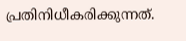പ്രതിനിധീകരിക്കുന്നത്.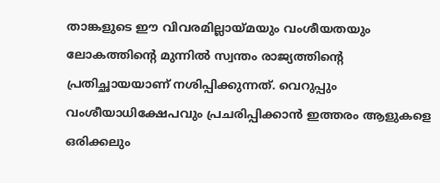താങ്കളുടെ ഈ വിവരമില്ലായ്മയും വംശീയതയും ലോകത്തിന്റെ മുന്നില്‍ സ്വന്തം രാജ്യത്തിന്റെ പ്രതിച്ഛായയാണ് നശിപ്പിക്കുന്നത്. വെറുപ്പും വംശീയാധിക്ഷേപവും പ്രചരിപ്പിക്കാന്‍ ഇത്തരം ആളുകളെ ഒരിക്കലും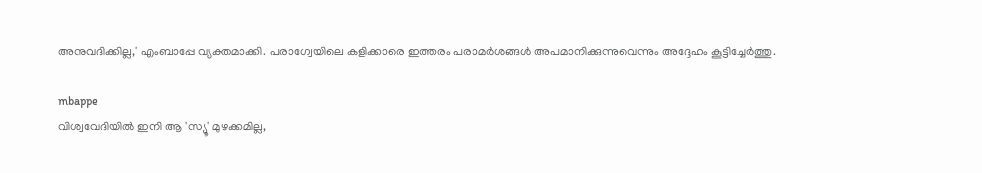അനുവദിക്കില്ല,' എംബാപ്പേ വ്യക്തമാക്കി. പരാഗ്വേയിലെ കളിക്കാരെ ഇത്തരം പരാമര്‍ശങ്ങള്‍ അപമാനിക്കുന്നുവെന്നും അദ്ദേഹം കൂട്ടിച്ചേര്‍ത്തു.

mbappe
വിശ്വവേദിയില്‍ ഇനി ആ 'സ്യൂ' മുഴക്കമില്ല,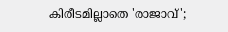കിരീടമില്ലാതെ 'രാജാവ്';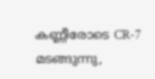കണ്ണീരോടെ CR-7 മടങ്ങുന്നു,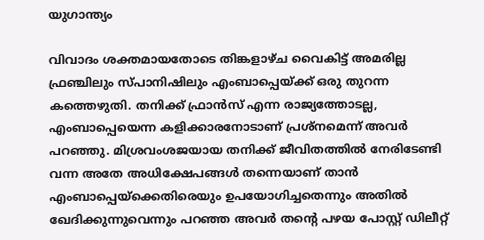യുഗാന്ത്യം

വിവാദം ശക്തമായതോടെ തിങ്കളാഴ്ച വൈകിട്ട് അമരില്ല ഫ്രഞ്ചിലും സ്പാനിഷിലും എംബാപ്പെയ്ക്ക് ഒരു തുറന്ന കത്തെഴുതി. തനിക്ക് ഫ്രാന്‍സ് എന്ന രാജ്യത്തോടല്ല, എംബാപ്പെയെന്ന കളിക്കാരനോടാണ് പ്രശ്‌നമെന്ന് അവര്‍ പറഞ്ഞു. മിശ്രവംശജയായ തനിക്ക് ജീവിതത്തില്‍ നേരിടേണ്ടി വന്ന അതേ അധിക്ഷേപങ്ങള്‍ തന്നെയാണ് താന്‍ എംബാപ്പെയ്‌ക്കെതിരെയും ഉപയോഗിച്ചതെന്നും അതില്‍ ഖേദിക്കുന്നുവെന്നും പറഞ്ഞ അവര്‍ തന്റെ പഴയ പോസ്റ്റ് ഡിലീറ്റ്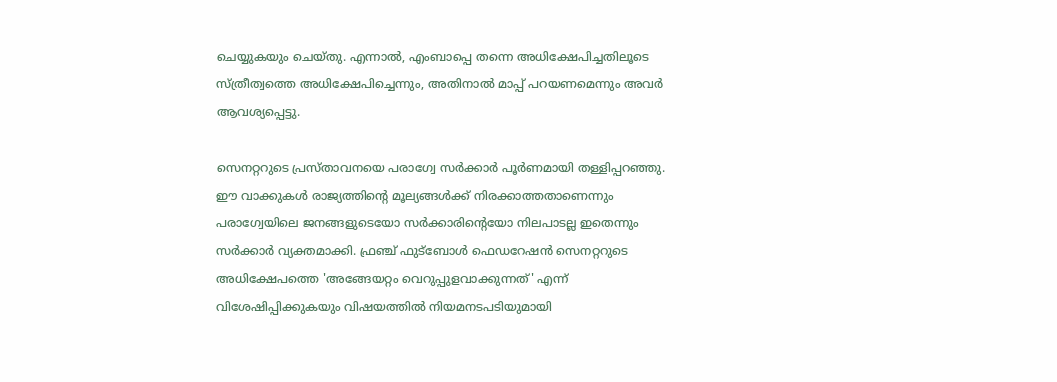ചെയ്യുകയും ചെയ്തു. എന്നാല്‍, എംബാപ്പെ തന്നെ അധിക്ഷേപിച്ചതിലൂടെ സ്ത്രീത്വത്തെ അധിക്ഷേപിച്ചെന്നും, അതിനാല്‍ മാപ്പ് പറയണമെന്നും അവര്‍ ആവശ്യപ്പെട്ടു.

സെനറ്ററുടെ പ്രസ്താവനയെ പരാഗ്വേ സര്‍ക്കാര്‍ പൂര്‍ണമായി തള്ളിപ്പറഞ്ഞു. ഈ വാക്കുകള്‍ രാജ്യത്തിന്റെ മൂല്യങ്ങള്‍ക്ക് നിരക്കാത്തതാണെന്നും പരാഗ്വേയിലെ ജനങ്ങളുടെയോ സര്‍ക്കാരിന്റെയോ നിലപാടല്ല ഇതെന്നും സര്‍ക്കാര്‍ വ്യക്തമാക്കി. ഫ്രഞ്ച് ഫുട്‌ബോള്‍ ഫെഡറേഷന്‍ സെനറ്ററുടെ അധിക്ഷേപത്തെ 'അങ്ങേയറ്റം വെറുപ്പുളവാക്കുന്നത്' എന്ന് വിശേഷിപ്പിക്കുകയും വിഷയത്തില്‍ നിയമനടപടിയുമായി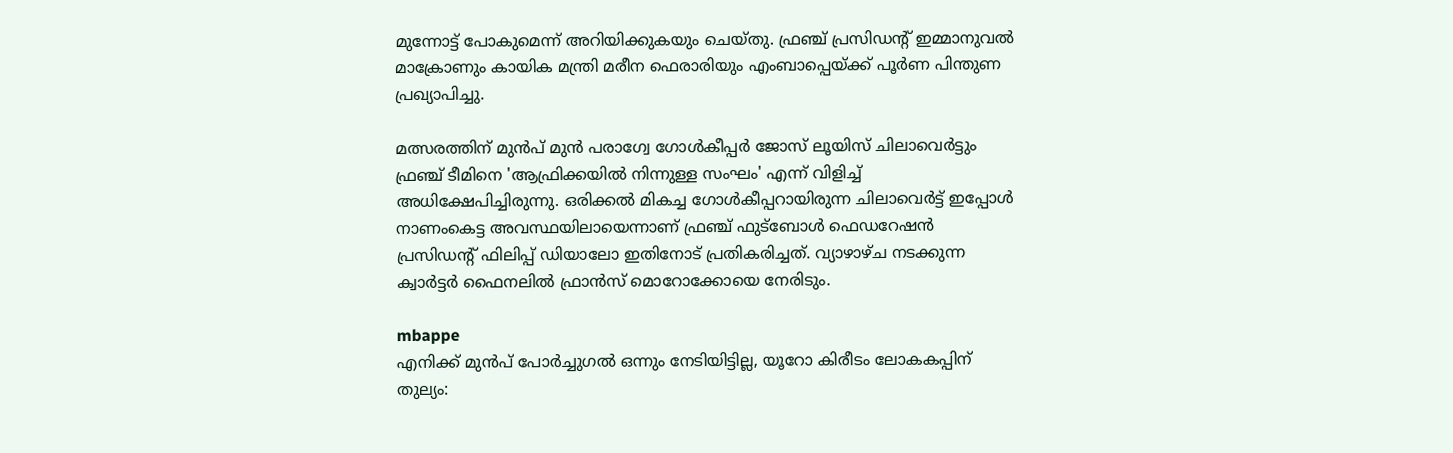മുന്നോട്ട് പോകുമെന്ന് അറിയിക്കുകയും ചെയ്തു. ഫ്രഞ്ച് പ്രസിഡന്റ് ഇമ്മാനുവല്‍ മാക്രോണും കായിക മന്ത്രി മരീന ഫെരാരിയും എംബാപ്പെയ്ക്ക് പൂര്‍ണ പിന്തുണ പ്രഖ്യാപിച്ചു.

മത്സരത്തിന് മുന്‍പ് മുന്‍ പരാഗ്വേ ഗോള്‍കീപ്പര്‍ ജോസ് ലൂയിസ് ചിലാവെര്‍ട്ടും ഫ്രഞ്ച് ടീമിനെ 'ആഫ്രിക്കയില്‍ നിന്നുള്ള സംഘം' എന്ന് വിളിച്ച് അധിക്ഷേപിച്ചിരുന്നു. ഒരിക്കല്‍ മികച്ച ഗോള്‍കീപ്പറായിരുന്ന ചിലാവെര്‍ട്ട് ഇപ്പോള്‍ നാണംകെട്ട അവസ്ഥയിലായെന്നാണ് ഫ്രഞ്ച് ഫുട്‌ബോള്‍ ഫെഡറേഷന്‍ പ്രസിഡന്റ് ഫിലിപ്പ് ഡിയാലോ ഇതിനോട് പ്രതികരിച്ചത്. വ്യാഴാഴ്ച നടക്കുന്ന ക്വാര്‍ട്ടര്‍ ഫൈനലില്‍ ഫ്രാന്‍സ് മൊറോക്കോയെ നേരിടും.

mbappe
എനിക്ക് മുന്‍പ് പോര്‍ച്ചുഗല്‍ ഒന്നും നേടിയിട്ടില്ല, യൂറോ കിരീടം ലോകകപ്പിന് തുല്യം: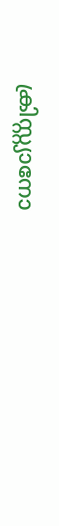ക്രിസ്റ്റ്യാനോ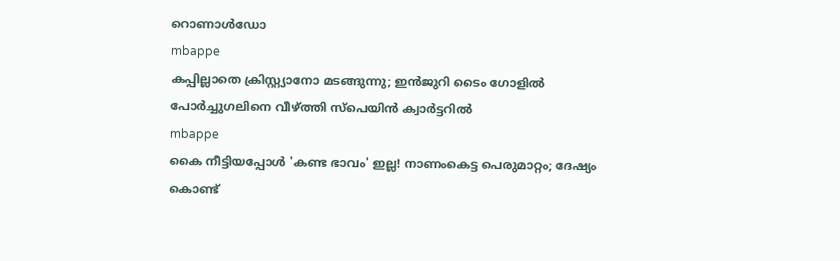റൊണാള്‍ഡോ
mbappe
കപ്പില്ലാതെ ക്രിസ്റ്റ്യാനോ മടങ്ങുന്നു; ഇന്‍ജുറി ടൈം ഗോളില്‍ പോര്‍ച്ചുഗലിനെ വീഴ്ത്തി സ്‌പെയിന്‍ ക്വാര്‍ട്ടറില്‍
mbappe
കൈ നീട്ടിയപ്പോൾ 'കണ്ട ഭാവം' ഇല്ല! നാണംകെട്ട പെരുമാറ്റം; ദേഷ്യം കൊണ്ട്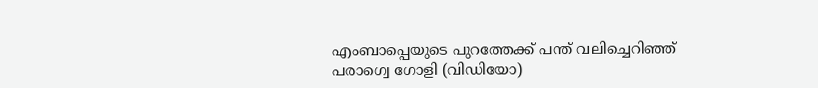എംബാപ്പെയുടെ പുറത്തേക്ക് പന്ത് വലിച്ചെറിഞ്ഞ് പരാഗ്വെ ഗോളി (വിഡിയോ)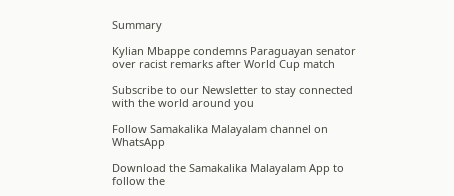Summary

Kylian Mbappe condemns Paraguayan senator over racist remarks after World Cup match

Subscribe to our Newsletter to stay connected with the world around you

Follow Samakalika Malayalam channel on WhatsApp

Download the Samakalika Malayalam App to follow the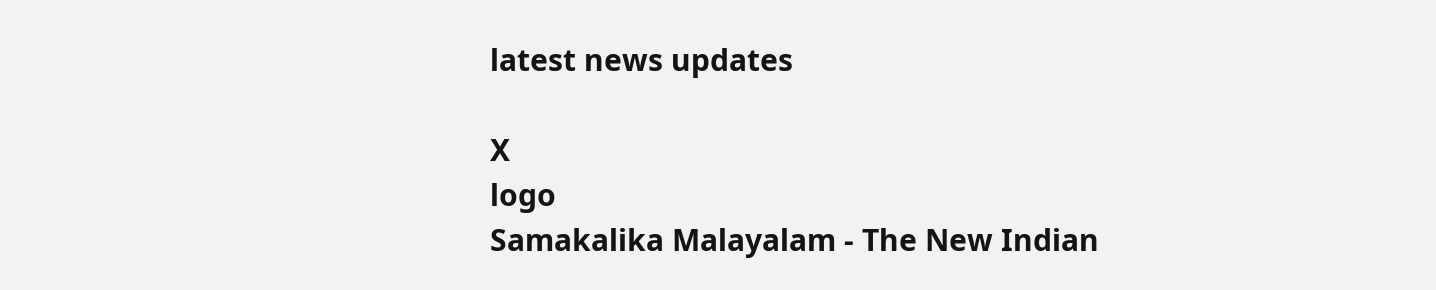latest news updates

X
logo
Samakalika Malayalam - The New Indian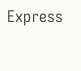Express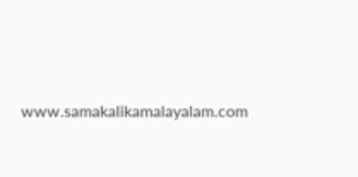www.samakalikamalayalam.com